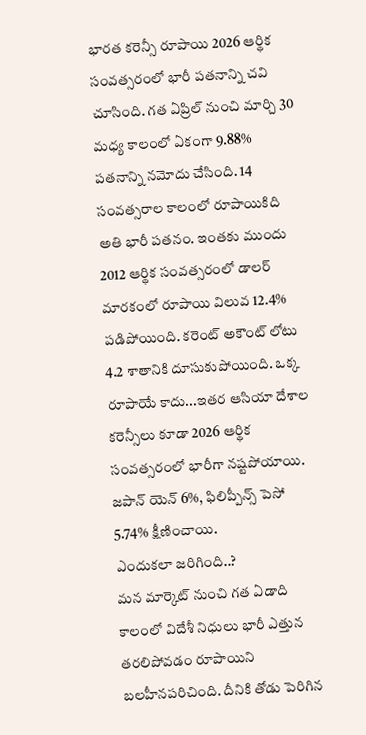భారత కరెన్సీ రూపాయి 2026 ఆర్థిక సంవత్సరంలో భారీ పతనాన్ని చవి చూసింది. గత ఏప్రిల్ నుంచి మార్చి 30 మధ్య కాలంలో ఏకంగా 9.88% పతనాన్ని నమోదు చేసింది. 14 సంవత్సరాల కాలంలో రూపాయికిది అతి భారీ పతనం. ఇంతకు ముందు 2012 ఆర్థిక సంవత్సరంలో డాలర్ మారకంలో రూపాయి విలువ 12.4% పడిపోయింది. కరెంట్ అకౌంట్ లోటు 4.2 శాతానికి దూసుకుపోయింది. ఒక్క రూపాయే కాదు...ఇతర ఆసియా దేశాల కరెన్సీలు కూడా 2026 ఆర్థిక సంవత్సరంలో భారీగా నష్టపోయాయి. జపాన్ యెన్ 6%, ఫిలిప్పీన్స్ పెసో 5.74% క్షీణించాయి.
ఎందుకలా జరిగింది..?
మన మార్కెట్ నుంచి గత ఏడాది కాలంలో విదేశీ నిధులు భారీ ఎత్తున తరలిపోవడం రూపాయిని బలహీనపరిచింది. దీనికి తోడు పెరిగిన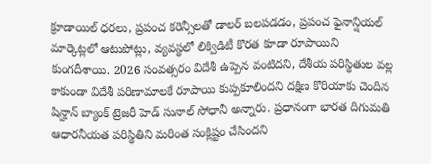క్రూడాయిల్ ధరలు, ప్రపంచ కరెన్సీలతో డాలర్ బలపడడం, ప్రపంచ ఫైనాన్షియల్ మార్కెట్లలో ఆటుపోట్లు, వ్యవస్థలో లిక్విడిటీ కొరత కూడా రూపాయిని కుంగదీశాయి. 2026 సంవత్సరం విదేశీ ఉప్పెన వంటిదని, దేశీయ పరిస్థితుల వల్ల కాకుండా విదేశీ పరిణామాలకే రూపాయి కుప్పకూలిందని దక్షిణ కొరియాకు చెందిన షిన్హాన్ బ్యాంక్ ట్రెజరీ హెడ్ సునాల్ సోధానీ అన్నారు. ప్రధానంగా భారత దిగుమతి ఆధారనీయత పరిస్థితిని మరింత సంక్లిష్టం చేసిందని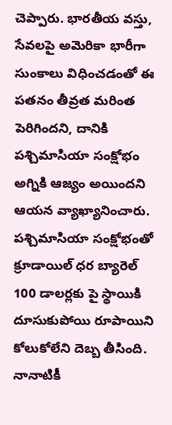చెప్పారు. భారతీయ వస్తు, సేవలపై అమెరికా భారీగా సుంకాలు విధించడంతో ఈ పతనం తీవ్రత మరింత పెరిగిందని, దానికి పశ్చిమాసియా సంక్షోభం అగ్నికి ఆజ్యం అయిందని ఆయన వ్యాఖ్యానించారు. పశ్చిమాసియా సంక్షోభంతో క్రూడాయిల్ ధర బ్యారెల్ 100 డాలర్లకు పై స్థాయికి దూసుకుపోయి రూపాయిని కోలుకోలేని దెబ్బ తీసింది. నానాటికీ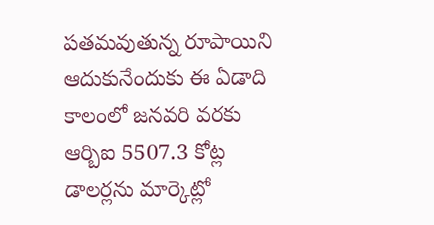పతమవుతున్న రూపాయిని ఆదుకునేందుకు ఈ ఏడాది కాలంలో జనవరి వరకు ఆర్బిఐ 5507.3 కోట్ల డాలర్లను మార్కెట్లో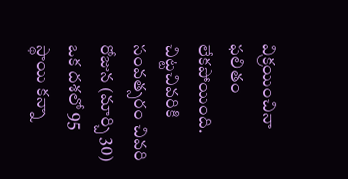విక్రయించినా ఫలితం లేకపోయింది. చిట్టచివరికి సంవత్సరం చివరి రోజున (మార్చి 30) ఒక దశలో 95 స్థాయి కన్నా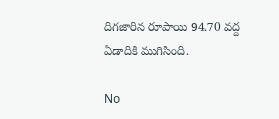దిగజారిన రూపాయి 94.70 వద్ద ఏడాదికి ముగిసింది.

No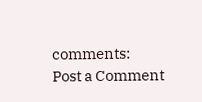comments:
Post a Comment